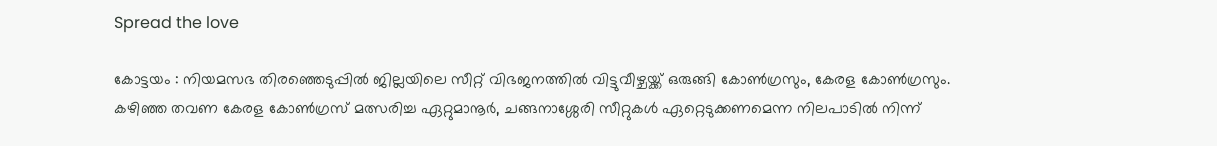Spread the love

കോട്ടയം : നിയമസഭ തിരഞ്ഞെടുപ്പില്‍ ജില്ലയിലെ സീറ്റ് വിഭജനത്തില്‍ വിട്ടുവീഴ്ചയ്ക്ക് ഒരുങ്ങി കോണ്‍ഗ്രസും, കേരള കോണ്‍ഗ്രസും.
കഴിഞ്ഞ തവണ കേരള കോണ്‍ഗ്രസ് മത്സരിച്ച ഏറ്റുമാനൂർ, ചങ്ങനാശ്ശേരി സീറ്റുകള്‍ ഏറ്റെടുക്കണമെന്ന നിലപാടില്‍ നിന്ന്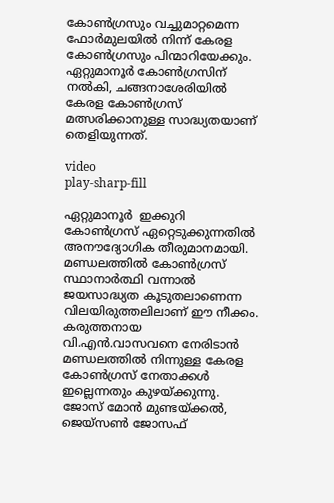കോണ്‍ഗ്രസും വച്ചുമാറ്റമെന്ന ഫോർമുലയില്‍ നിന്ന് കേരള കോണ്‍ഗ്രസും പിന്മാറിയേക്കും. ഏറ്റുമാനൂർ കോണ്‍ഗ്രസിന് നല്‍കി, ചങ്ങനാശേരിയില്‍ കേരള കോണ്‍ഗ്രസ് മത്സരിക്കാനുള്ള സാദ്ധ്യതയാണ് തെളിയുന്നത്.

video
play-sharp-fill

ഏറ്റുമാനൂർ ‌ ഇക്കുറി കോണ്‍ഗ്രസ് ഏറ്റെടുക്കുന്നതില്‍ അനൗദ്യോഗിക തീരുമാനമായി. മണ്ഡലത്തില്‍ കോണ്‍ഗ്രസ് സ്ഥാനാർത്ഥി വന്നാല്‍ ജയസാദ്ധ്യത കൂടുതലാണെന്ന വിലയിരുത്തലിലാണ് ഈ നീക്കം. കരുത്തനായ വി.എൻ.വാസവനെ നേരിടാൻ മണ്ഡലത്തില്‍ നിന്നുള്ള കേരള കോണ്‍ഗ്രസ് നേതാക്കള്‍ ഇല്ലെന്നതും കുഴയ്ക്കുന്നു. ജോസ് മോൻ മുണ്ടയ്ക്കല്‍, ജെയ്സണ്‍ ജോസഫ്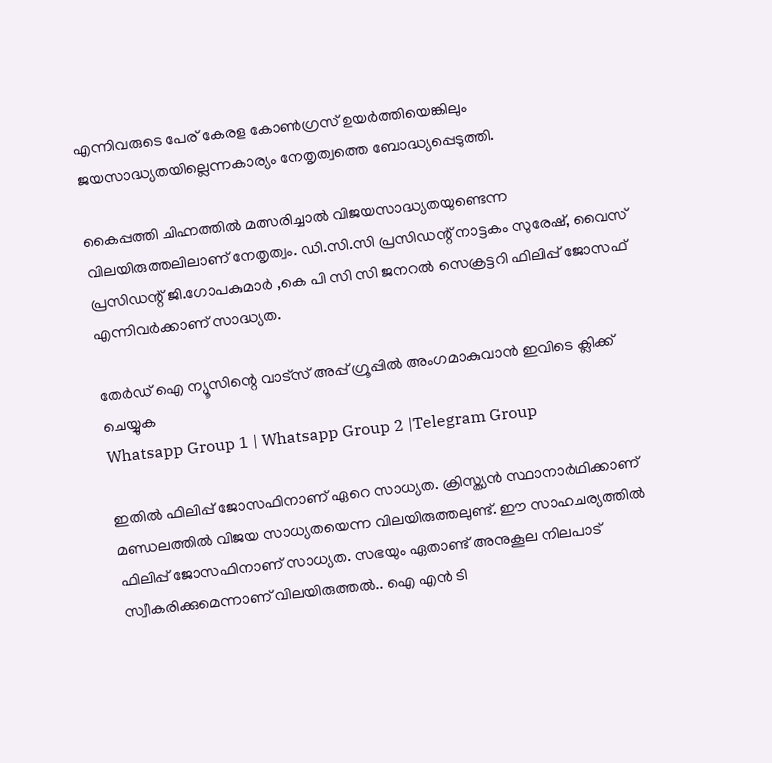എന്നിവരുടെ പേര് കേരള കോണ്‍ഗ്രസ് ഉയർത്തിയെങ്കിലും ജയസാദ്ധ്യതയില്ലെന്നകാര്യം നേതൃത്വത്തെ ബോദ്ധ്യപ്പെടുത്തി.

കൈപ്പത്തി ചിഹ്നത്തില്‍ മത്സരിച്ചാല്‍ വിജയസാദ്ധ്യതയുണ്ടെന്ന വിലയിരുത്തലിലാണ് നേതൃത്വം. ഡി.സി.സി പ്രസിഡന്റ് നാട്ടകം സുരേഷ്, വൈസ് പ്രസിഡന്റ് ജി.ഗോപകുമാർ ,കെ പി സി സി ജനറൽ സെക്രട്ടറി ഫിലിപ്പ് ജോസഫ് എന്നിവർക്കാണ് സാദ്ധ്യത.

തേർഡ് ഐ ന്യൂസിന്റെ വാട്സ് അപ്പ് ഗ്രൂപ്പിൽ അംഗമാകുവാൻ ഇവിടെ ക്ലിക്ക് ചെയ്യുക
Whatsapp Group 1 | Whatsapp Group 2 |Telegram Group

ഇതിൽ ഫിലിപ്പ് ജോസഫിനാണ് ഏറെ സാധ്യത. ക്രിസ്ത്യൻ സ്ഥാനാർഥിക്കാണ് മണ്ഡലത്തിൽ വിജയ സാധ്യതയെന്ന വിലയിരുത്തലുണ്ട്. ഈ സാഹചര്യത്തിൽ ഫിലിപ്പ് ജോസഫിനാണ് സാധ്യത. സഭയും ഏതാണ്ട് അനുകൂല നിലപാട് സ്വീകരിക്കുമെന്നാണ് വിലയിരുത്തൽ.. ഐ എൻ ടി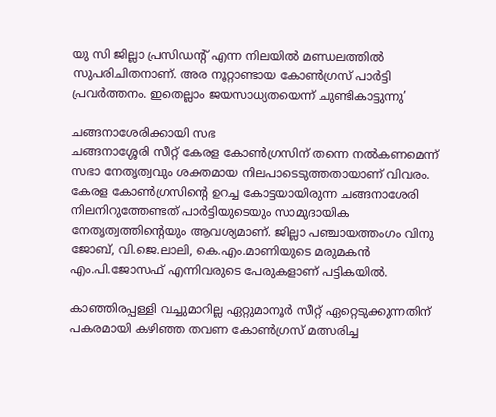യു സി ജില്ലാ പ്രസിഡന്റ് എന്ന നിലയിൽ മണ്ഡലത്തിൽ സുപരിചിതനാണ്. അര നൂറ്റാണ്ടായ കോൺഗ്രസ് പാർട്ടി പ്രവർത്തനം. ഇതെല്ലാം ജയസാധ്യതയെന്ന് ചുണ്ടികാട്ടുന്നു’

ചങ്ങനാശേരിക്കായി സഭ
ചങ്ങനാശ്ശേരി സീറ്റ് കേരള കോണ്‍ഗ്രസിന് തന്നെ നല്‍കണമെന്ന് സഭാ നേതൃത്വവും ശക്തമായ നിലപാടെടുത്തതായാണ് വിവരം. കേരള കോണ്‍ഗ്രസിന്റെ ഉറച്ച കോട്ടയായിരുന്ന ചങ്ങനാശേരി നിലനിറുത്തേണ്ടത് പാർട്ടിയുടെയും സാമുദായിക നേതൃത്വത്തിന്റെയും ആവശ്യമാണ്. ജില്ലാ പഞ്ചായത്തംഗം വിനു ജോബ്, വി.ജെ.ലാലി, കെ.എം.മാണിയുടെ മരുമകൻ എം.പി.ജോസഫ് എന്നിവരുടെ പേരുകളാണ് പട്ടികയില്‍.

കാഞ്ഞിരപ്പള്ളി വച്ചുമാറില്ല ഏറ്റുമാനൂർ സീറ്റ് ഏറ്റെടുക്കുന്നതിന് പകരമായി കഴിഞ്ഞ തവണ കോണ്‍ഗ്രസ് മത്സരിച്ച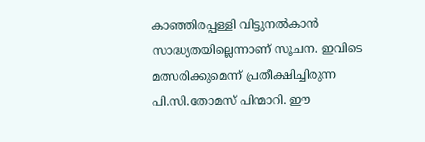കാഞ്ഞിരപ്പള്ളി വിട്ടുനല്‍കാൻ സാദ്ധ്യതയില്ലെന്നാണ് സൂചന. ഇവിടെ മത്സരിക്കുമെന്ന് പ്രതീക്ഷിച്ചിരുന്ന പി.സി.തോമസ് പിന്മാറി. ഈ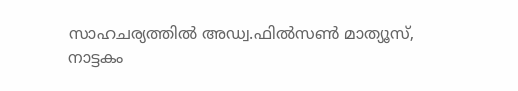സാഹചര്യത്തില്‍ അഡ്വ.ഫില്‍സണ്‍ മാത്യൂസ്, നാട്ടകം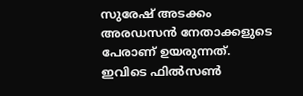സുരേഷ് അടക്കം അരഡസൻ നേതാക്കളുടെ പേരാണ് ഉയരുന്നത്.
ഇവിടെ ഫിൽസൺ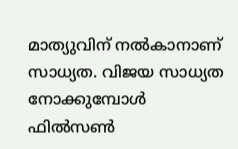മാത്യുവിന് നൽകാനാണ് സാധ്യത. വിജയ സാധ്യത നോക്കുമ്പോൾ ഫിൽസൺ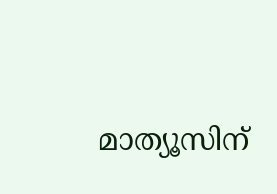മാത്യൂസിന്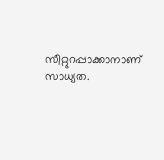സീറ്റുറപ്പാക്കാനാണ് സാധ്യത.